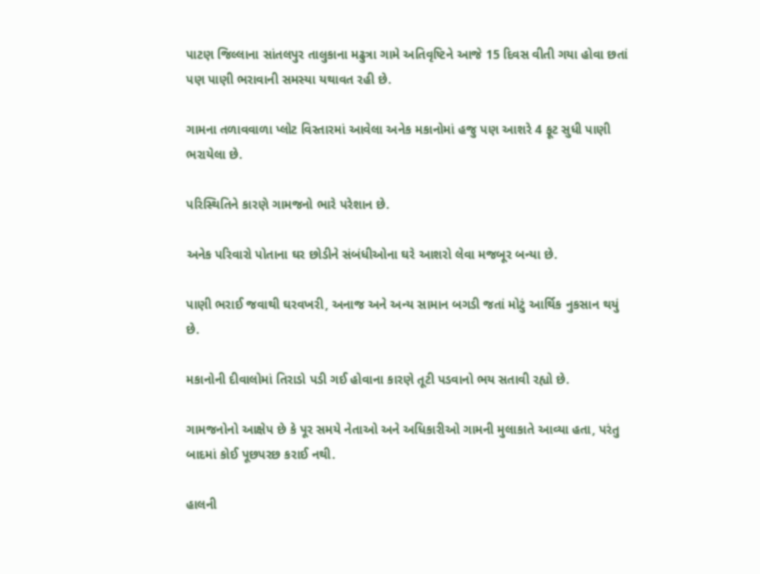પાટણ જિલ્લાના સાંતલપુર તાલુકાના મઢુત્રા ગામે અતિવૃષ્ટિને આજે 15 દિવસ વીતી ગયા હોવા છતાં પણ પાણી ભરાવાની સમસ્યા યથાવત રહી છે.

ગામના તળાવવાળા પ્લોટ વિસ્તારમાં આવેલા અનેક મકાનોમાં હજુ પણ આશરે 4 ફૂટ સુધી પાણી ભરાયેલા છે.

પરિસ્થિતિને કારણે ગામજનો ભારે પરેશાન છે.

અનેક પરિવારો પોતાના ઘર છોડીને સંબંધીઓના ઘરે આશરો લેવા મજબૂર બન્યા છે.

પાણી ભરાઈ જવાથી ઘરવખરી, અનાજ અને અન્ય સામાન બગડી જતાં મોટું આર્થિક નુકસાન થયું છે.

મકાનોની દીવાલોમાં તિરાડો પડી ગઈ હોવાના કારણે તૂટી પડવાનો ભય સતાવી રહ્યો છે.

ગામજનોનો આક્ષેપ છે કે પૂર સમયે નેતાઓ અને અધિકારીઓ ગામની મુલાકાતે આવ્યા હતા, પરંતુ બાદમાં કોઈ પૂછપરછ કરાઈ નથી.

હાલની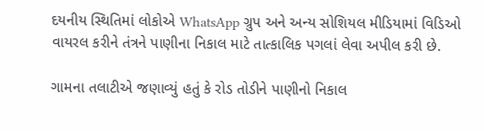દયનીય સ્થિતિમાં લોકોએ WhatsApp ગ્રુપ અને અન્ય સોશિયલ મીડિયામાં વિડિઓ વાયરલ કરીને તંત્રને પાણીના નિકાલ માટે તાત્કાલિક પગલાં લેવા અપીલ કરી છે.

ગામના તલાટીએ જણાવ્યું હતું કે રોડ તોડીને પાણીનો નિકાલ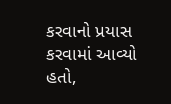કરવાનો પ્રયાસ કરવામાં આવ્યો હતો,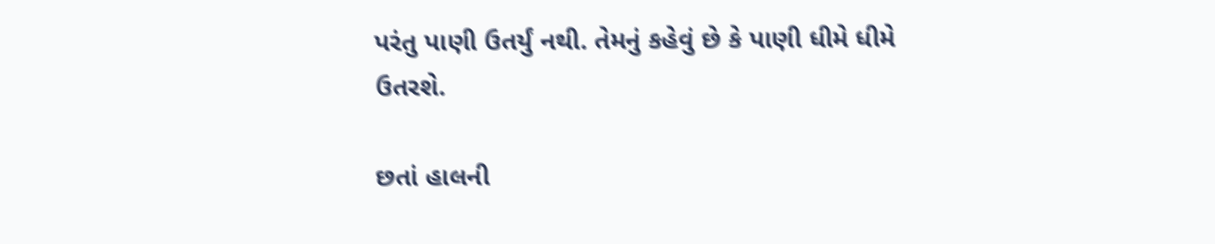પરંતુ પાણી ઉતર્યું નથી. તેમનું કહેવું છે કે પાણી ધીમે ધીમે ઉતરશે.

છતાં હાલની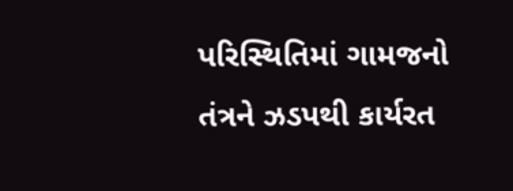પરિસ્થિતિમાં ગામજનો તંત્રને ઝડપથી કાર્યરત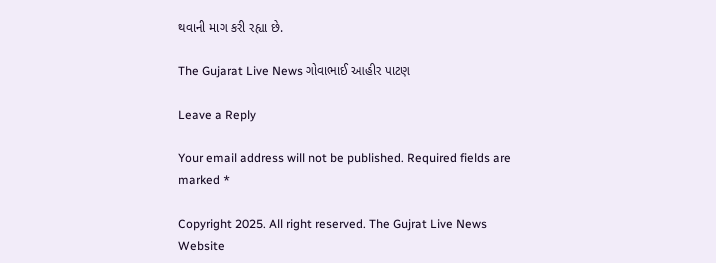થવાની માગ કરી રહ્યા છે.

The Gujarat Live News ગોવાભાઈ આહીર પાટણ

Leave a Reply

Your email address will not be published. Required fields are marked *

Copyright 2025. All right reserved. The Gujrat Live News Website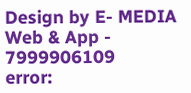Design by E- MEDIA Web & App - 7999906109
error: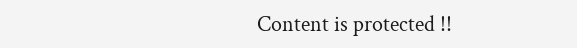Content is protected !!